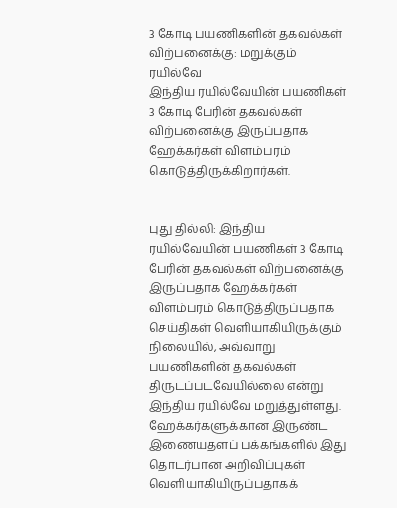3 கோடி பயணிகளின் தகவல்கள் விற்பனைக்கு: மறுக்கும் ரயில்வே
இந்திய ரயில்வேயின் பயணிகள் 3 கோடி பேரின் தகவல்கள் விற்பனைக்கு இருப்பதாக ஹேக்கர்கள் விளம்பரம் கொடுத்திருக்கிறார்கள்.


புது தில்லி: இந்திய ரயில்வேயின் பயணிகள் 3 கோடி பேரின் தகவல்கள் விற்பனைக்கு இருப்பதாக ஹேக்கர்கள் விளம்பரம் கொடுத்திருப்பதாக செய்திகள் வெளியாகியிருக்கும் நிலையில், அவ்வாறு பயணிகளின் தகவல்கள் திருடப்படவேயில்லை என்று இந்திய ரயில்வே மறுத்துள்ளது.
ஹேக்கர்களுக்கான இருண்ட இணையதளப் பக்கங்களில் இது தொடர்பான அறிவிப்புகள் வெளியாகியிருப்பதாகக்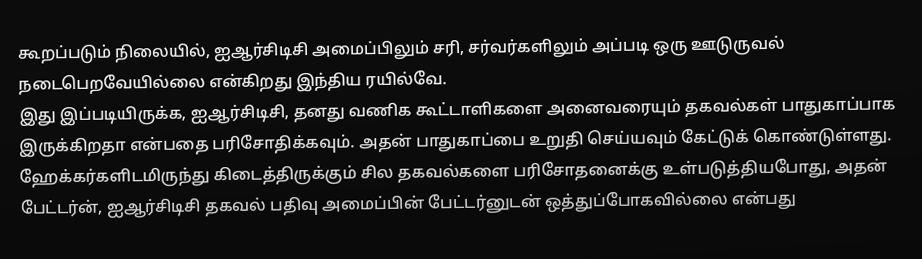கூறப்படும் நிலையில், ஐஆர்சிடிசி அமைப்பிலும் சரி, சர்வர்களிலும் அப்படி ஒரு ஊடுருவல் நடைபெறவேயில்லை என்கிறது இந்திய ரயில்வே.
இது இப்படியிருக்க, ஐஆர்சிடிசி, தனது வணிக கூட்டாளிகளை அனைவரையும் தகவல்கள் பாதுகாப்பாக இருக்கிறதா என்பதை பரிசோதிக்கவும். அதன் பாதுகாப்பை உறுதி செய்யவும் கேட்டுக் கொண்டுள்ளது.
ஹேக்கர்களிடமிருந்து கிடைத்திருக்கும் சில தகவல்களை பரிசோதனைக்கு உள்படுத்தியபோது, அதன் பேட்டர்ன், ஐஆர்சிடிசி தகவல் பதிவு அமைப்பின் பேட்டர்னுடன் ஒத்துப்போகவில்லை என்பது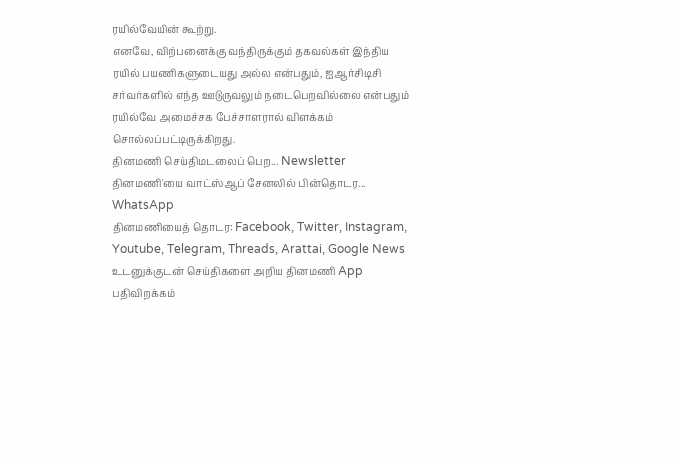ரயில்வேயின் கூற்று.
எனவே, விற்பனைக்கு வந்திருக்கும் தகவல்கள் இந்திய ரயில் பயணிகளுடையது அல்ல என்பதும், ஐஆர்சிடிசி சர்வர்களில் எந்த ஊடுருவலும் நடைபெறவில்லை என்பதும் ரயில்வே அமைச்சக பேச்சாளரால் விளக்கம் சொல்லப்பட்டிருக்கிறது.
தினமணி செய்திமடலைப் பெற... Newsletter
தினமணி'யை வாட்ஸ்ஆப் சேனலில் பின்தொடர... WhatsApp
தினமணியைத் தொடர: Facebook, Twitter, Instagram, Youtube, Telegram, Threads, Arattai, Google News
உடனுக்குடன் செய்திகளை அறிய தினமணி App பதிவிறக்கம்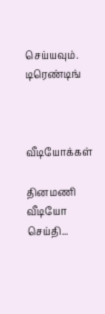செய்யவும்.
டிரெண்டிங்



வீடியோக்கள்

தினமணி வீடியோ செய்தி...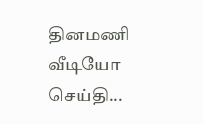தினமணி வீடியோ செய்தி...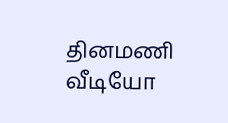தினமணி வீடியோ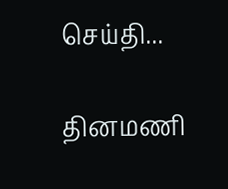செய்தி...

தினமணி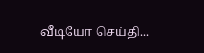வீடியோ செய்தி...